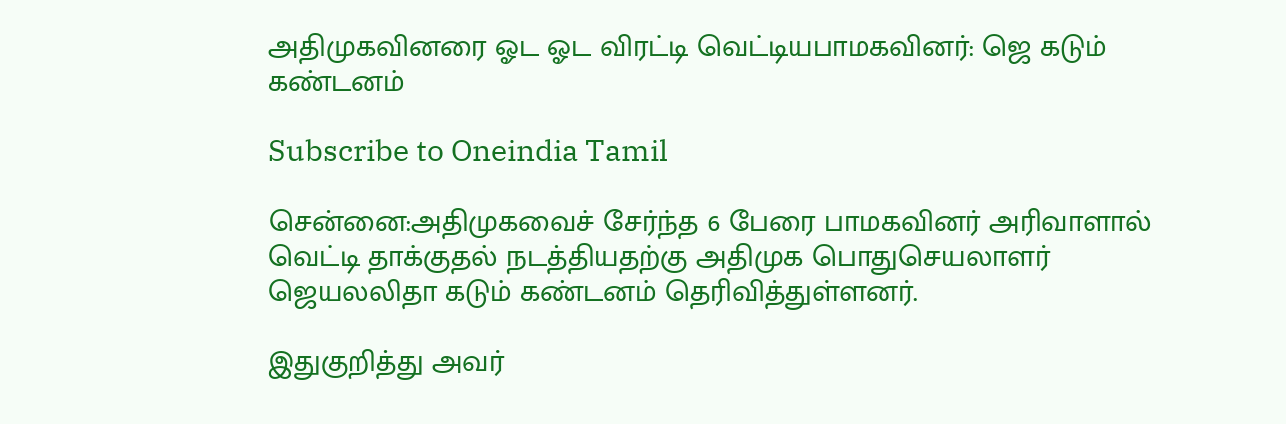அதிமுகவினரை ஓட ஓட விரட்டி வெட்டியபாமகவினர்: ஜெ கடும் கண்டனம்

Subscribe to Oneindia Tamil

சென்னை:அதிமுகவைச் சேர்ந்த 6 பேரை பாமகவினர் அரிவாளால் வெட்டி தாக்குதல் நடத்தியதற்கு அதிமுக பொதுசெயலாளர் ஜெயலலிதா கடும் கண்டனம் தெரிவித்துள்ளனர்.

இதுகுறித்து அவர்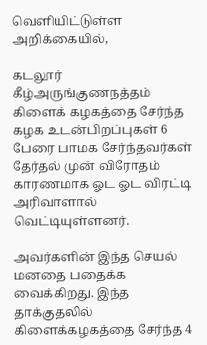வெளியிட்டுள்ள அறிக்கையில்,

கடலூர் கீழ்அருங்குணநத்தம் கிளைக் கழகத்தை சேர்ந்த கழக உடன்பிறப்புகள் 6 பேரை பாமக சேர்ந்தவர்கள் தேர்தல் முன் விரோதம் காரணமாக ஓட ஓட விரட்டி அரிவாளால் வெட்டியுள்ளனர்.

அவர்களின் இந்த செயல் மனதை பதைக்க வைக்கிறது. இந்த தாக்குதலில் கிளைக்கழகத்தை சேர்ந்த 4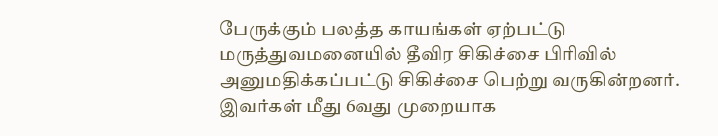பேருக்கும் பலத்த காயங்கள் ஏற்பட்டு மருத்துவமனையில் தீவிர சிகிச்சை பிரிவில் அனுமதிக்கப்பட்டு சிகிச்சை பெற்று வருகின்றனர். இவர்கள் மீது 6வது முறையாக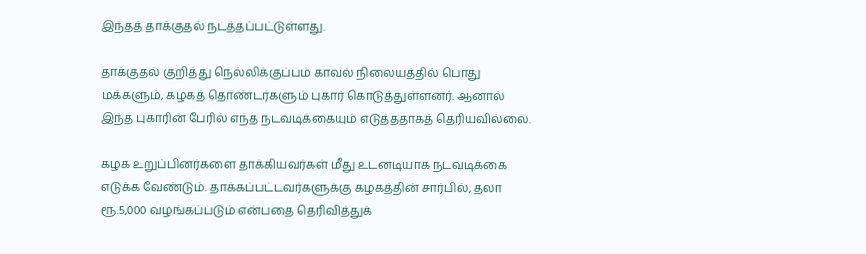இந்தத் தாக்குதல் நடத்தப்பட்டுள்ளது.

தாக்குதல் குறித்து நெல்லிக்குப்பம் காவல் நிலையத்தில் பொது மக்களும், கழகத் தொண்டர்களும் புகார் கொடுத்துள்ளனர். ஆனால் இந்த புகாரின் பேரில் எந்த நடவடிக்கையும் எடுத்ததாகத் தெரியவில்லை.

கழக உறுப்பினர்களை தாக்கியவர்கள் மீது உடனடியாக நடவடிக்கை எடுக்க வேண்டும். தாக்கப்பட்டவர்களுக்கு கழகத்தின் சார்பில், தலா ரூ.5,000 வழங்கப்படும் என்பதை தெரிவித்துக்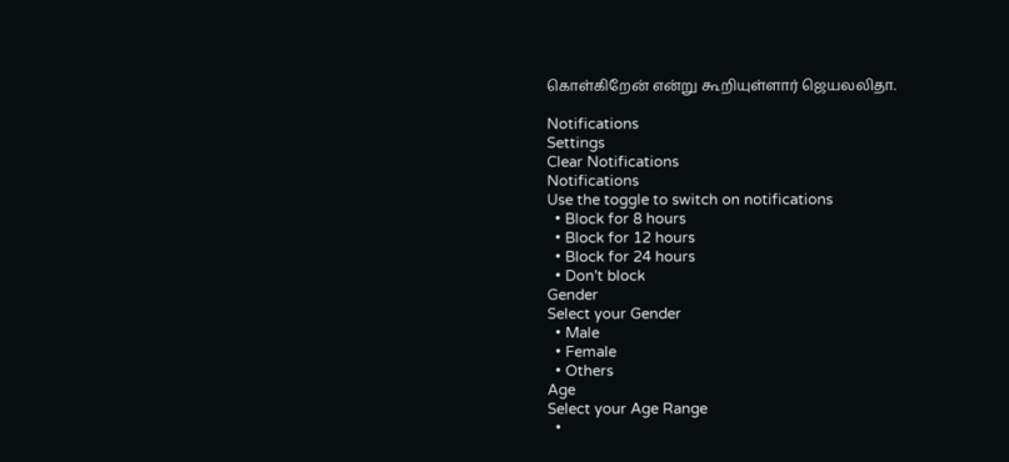கொள்கிறேன் என்று கூறியுள்ளார் ஜெயலலிதா.

Notifications
Settings
Clear Notifications
Notifications
Use the toggle to switch on notifications
  • Block for 8 hours
  • Block for 12 hours
  • Block for 24 hours
  • Don't block
Gender
Select your Gender
  • Male
  • Female
  • Others
Age
Select your Age Range
  •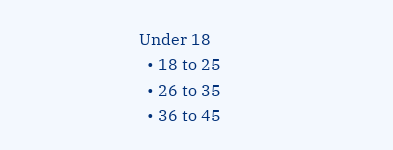Under 18
  • 18 to 25
  • 26 to 35
  • 36 to 45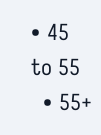• 45 to 55
  • 55+